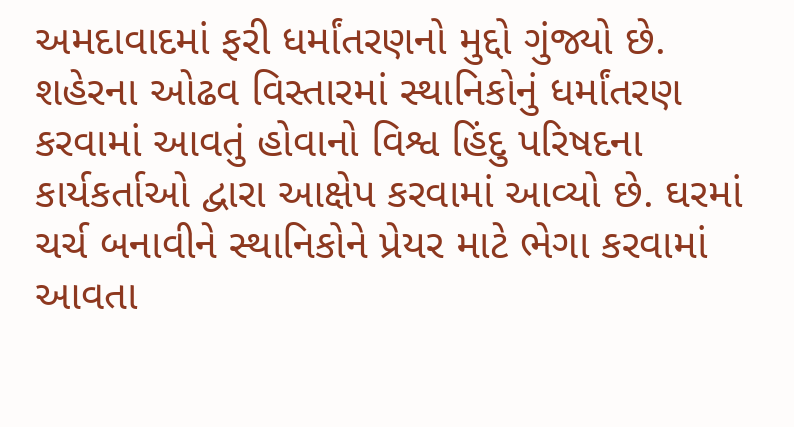અમદાવાદમાં ફરી ધર્માંતરણનો મુદ્દો ગુંજ્યો છે. શહેરના ઓઢવ વિસ્તારમાં સ્થાનિકોનું ધર્માંતરણ કરવામાં આવતું હોવાનો વિશ્વ હિંદુ પરિષદના કાર્યકર્તાઓ દ્વારા આક્ષેપ કરવામાં આવ્યો છે. ઘરમાં ચર્ચ બનાવીને સ્થાનિકોને પ્રેયર માટે ભેગા કરવામાં આવતા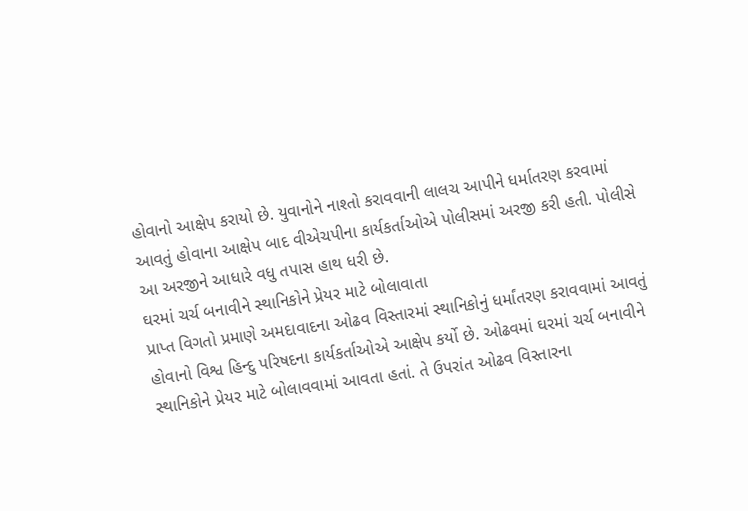હોવાનો આક્ષેપ કરાયો છે. યુવાનોને નાશ્તો કરાવવાની લાલચ આપીને ધર્માતરણ કરવામાં આવતું હોવાના આક્ષેપ બાદ વીએચપીના કાર્યકર્તાઓએ પોલીસમાં અરજી કરી હતી. પોલીસે આ અરજીને આધારે વધુ તપાસ હાથ ધરી છે.
ઘરમાં ચર્ચ બનાવીને સ્થાનિકોને પ્રેયર માટે બોલાવાતા
પ્રાપ્ત વિગતો પ્રમાણે અમદાવાદના ઓઢવ વિસ્તારમાં સ્થાનિકોનું ધર્માંતરણ કરાવવામાં આવતું હોવાનો વિશ્વ હિન્દુ પરિષદના કાર્યકર્તાઓએ આક્ષેપ કર્યો છે. ઓઢવમાં ઘરમાં ચર્ચ બનાવીને સ્થાનિકોને પ્રેયર માટે બોલાવવામાં આવતા હતાં. તે ઉપરાંત ઓઢવ વિસ્તારના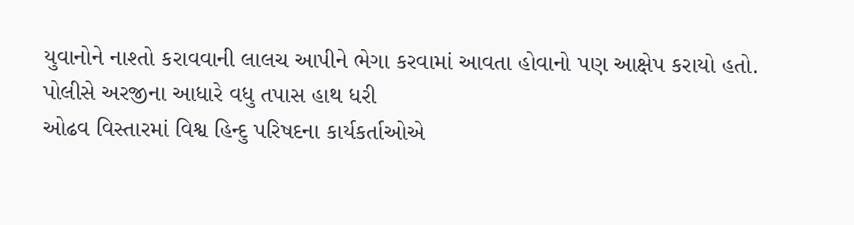યુવાનોને નાશ્તો કરાવવાની લાલચ આપીને ભેગા કરવામાં આવતા હોવાનો પણ આક્ષેપ કરાયો હતો.
પોલીસે અરજીના આધારે વધુ તપાસ હાથ ધરી
ઓઢવ વિસ્તારમાં વિશ્વ હિન્દુ પરિષદના કાર્યકર્તાઓએ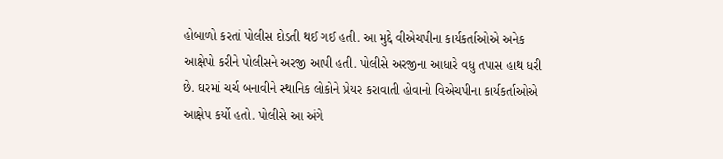હોબાળો કરતાં પોલીસ દોડતી થઈ ગઈ હતી. આ મુદ્દે વીએચપીના કાર્યકર્તાઓએ અનેક આક્ષેપો કરીને પોલીસને અરજી આપી હતી. પોલીસે અરજીના આધારે વધુ તપાસ હાથ ધરી છે. ઘરમાં ચર્ચ બનાવીને સ્થાનિક લોકોને પ્રેયર કરાવાતી હોવાનો વિએચપીના કાર્યકર્તાઓએ આક્ષેપ કર્યો હતો. પોલીસે આ અંગે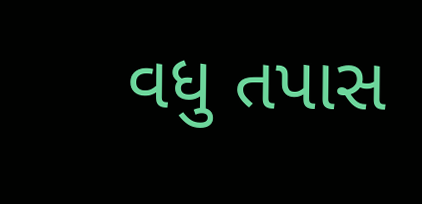વધુ તપાસ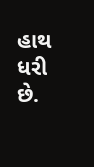હાથ ધરી છે.